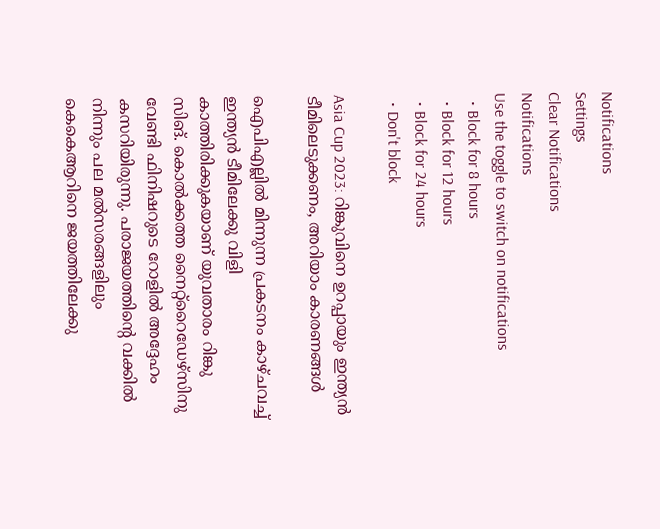Notifications
Settings
Clear Notifications
Notifications
Use the toggle to switch on notifications
  • Block for 8 hours
  • Block for 12 hours
  • Block for 24 hours
  • Don't block

Asia Cup 2023: റിങ്കുവിനെ ഉറപ്പായും ഇന്ത്യന്‍ ടീമിലെടുക്കണം, അറിയാം കാരണങ്ങള്‍

ഐപിഎല്ലില്‍ മിന്നുന്ന പ്രകടനം കാഴ്ചവച്ച് ഇന്ത്യന്‍ ടീമിലേക്കു വിളി കാത്തിരിക്കുകയാണ് യുവതാരം റിങ്കു സിങ്. കൊല്‍ക്കത്ത നൈറ്റ്‌റൈഡേഴ്‌സിനു വേണ്ടി ഫിനിഷറുടെ റോളില്‍ അദ്ദേഹം കസറിയിരുന്നു. പരാജയത്തിന്റെ വക്കില്‍ നിന്നും പല മല്‍സരങ്ങളിലും കെകെആറിനെ ജയത്തിലേക്കു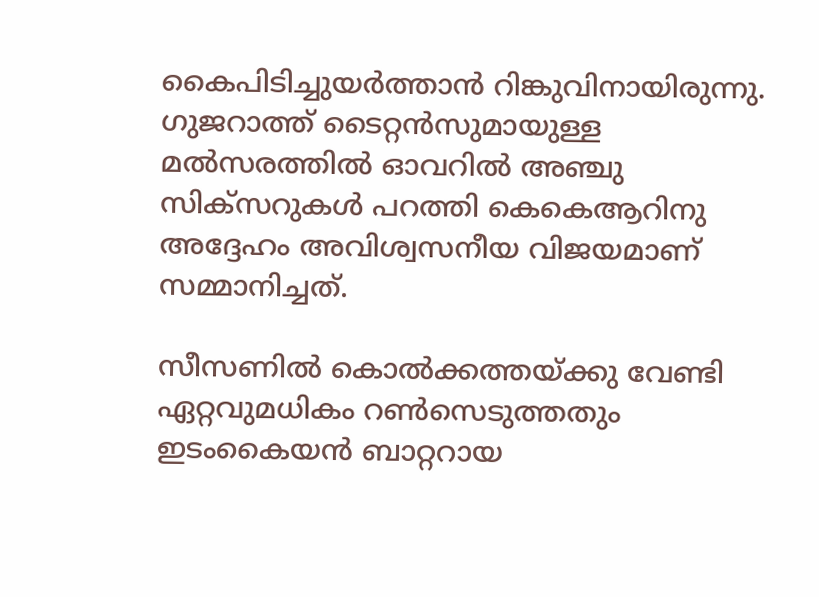കൈപിടിച്ചുയര്‍ത്താന്‍ റിങ്കുവിനായിരുന്നു. ഗുജറാത്ത് ടൈറ്റന്‍സുമായുള്ള മല്‍സരത്തില്‍ ഓവറില്‍ അഞ്ചു സിക്‌സറുകള്‍ പറത്തി കെകെആറിനു അദ്ദേഹം അവിശ്വസനീയ വിജയമാണ് സമ്മാനിച്ചത്.

സീസണില്‍ കൊല്‍ക്കത്തയ്ക്കു വേണ്ടി ഏറ്റവുമധികം റണ്‍സെടുത്തതും ഇടംകൈയന്‍ ബാറ്ററായ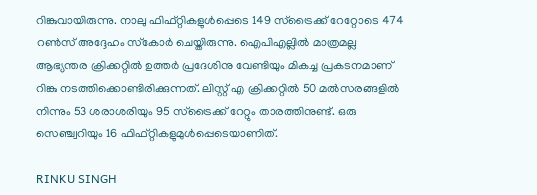റിങ്കുവായിരുന്നു. നാലു ഫിഫ്റ്റികളുള്‍പ്പെടെ 149 സ്‌ട്രൈക്ക് റേറ്റോടെ 474 റണ്‍സ് അദ്ദേഹം സ്‌കോര്‍ ചെയ്തിരുന്നു. ഐപിഎല്ലില്‍ മാത്രമല്ല ആഭ്യന്തര ക്രിക്കറ്റില്‍ ഉത്തര്‍ പ്രദേശിനു വേണ്ടിയും മികച്ച പ്രകടനമാണ് റിങ്കു നടത്തിക്കൊണ്ടിരിക്കുന്നത്. ലിസ്റ്റ് എ ക്രിക്കറ്റില്‍ 50 മല്‍സരങ്ങളില്‍ നിന്നും 53 ശരാശരിയും 95 സ്‌ട്രൈക്ക് റേറ്റും താരത്തിനുണ്ട്. ഒരു സെഞ്ച്വറിയും 16 ഫിഫ്റ്റികളുമുള്‍പ്പെടെയാണിത്.

RINKU SINGH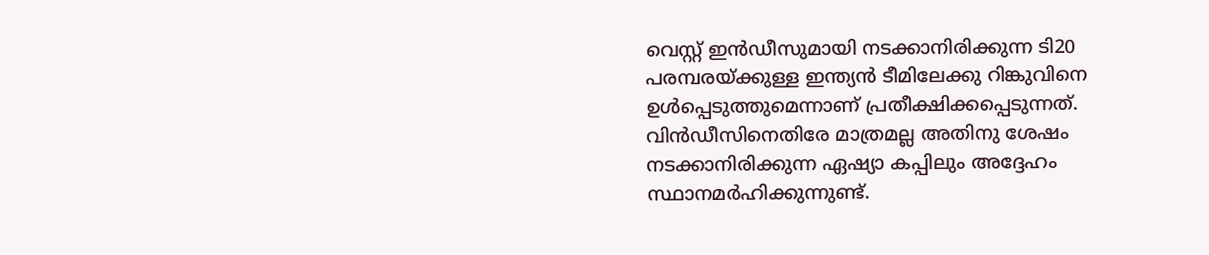വെസ്റ്റ് ഇന്‍ഡീസുമായി നടക്കാനിരിക്കുന്ന ടി20 പരമ്പരയ്ക്കുള്ള ഇന്ത്യന്‍ ടീമിലേക്കു റിങ്കുവിനെ ഉള്‍പ്പെടുത്തുമെന്നാണ് പ്രതീക്ഷിക്കപ്പെടുന്നത്. വിന്‍ഡീസിനെതിരേ മാത്രമല്ല അതിനു ശേഷം നടക്കാനിരിക്കുന്ന ഏഷ്യാ കപ്പിലും അദ്ദേഹം സ്ഥാനമര്‍ഹിക്കുന്നുണ്ട്.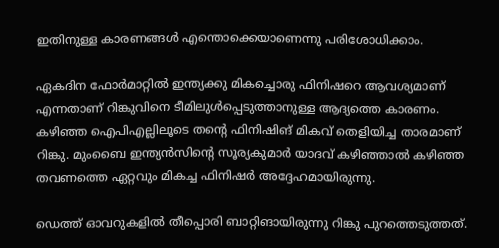ഇതിനുള്ള കാരണങ്ങള്‍ എന്തൊക്കെയാണെന്നു പരിശോധിക്കാം.

ഏകദിന ഫോര്‍മാറ്റില്‍ ഇന്ത്യക്കു മികച്ചൊരു ഫിനിഷറെ ആവശ്യമാണ് എന്നതാണ് റിങ്കുവിനെ ടീമിലുള്‍പ്പെടുത്താനുള്ള ആദ്യത്തെ കാരണം. കഴിഞ്ഞ ഐപിഎല്ലിലൂടെ തന്റെ ഫിനിഷിങ് മികവ് തെളിയിച്ച താരമാണ് റിങ്കു. മുംബൈ ഇന്ത്യന്‍സിന്റെ സൂര്യകുമാര്‍ യാദവ് കഴിഞ്ഞാല്‍ കഴിഞ്ഞ തവണത്തെ ഏറ്റവും മികച്ച ഫിനിഷര്‍ അദ്ദേഹമായിരുന്നു.

ഡെത്ത് ഓവറുകളില്‍ തീപ്പൊരി ബാറ്റിങായിരുന്നു റിങ്കു പുറത്തെടുത്തത്.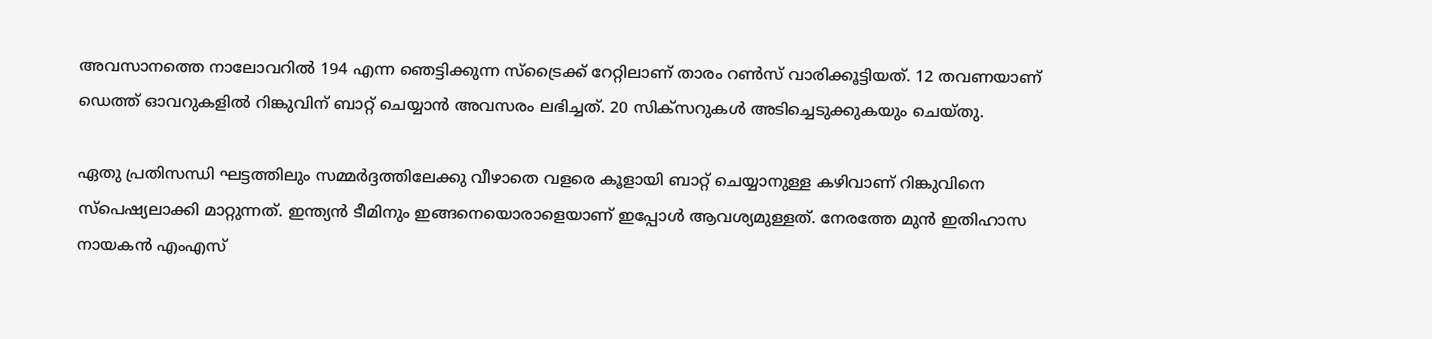അവസാനത്തെ നാലോവറില്‍ 194 എന്ന ഞെട്ടിക്കുന്ന സ്‌ട്രൈക്ക് റേറ്റിലാണ് താരം റണ്‍സ് വാരിക്കൂട്ടിയത്. 12 തവണയാണ് ഡെത്ത് ഓവറുകളില്‍ റിങ്കുവിന് ബാറ്റ് ചെയ്യാന്‍ അവസരം ലഭിച്ചത്. 20 സിക്‌സറുകള്‍ അടിച്ചെടുക്കുകയും ചെയ്തു.

ഏതു പ്രതിസന്ധി ഘട്ടത്തിലും സമ്മര്‍ദ്ദത്തിലേക്കു വീഴാതെ വളരെ കൂളായി ബാറ്റ് ചെയ്യാനുള്ള കഴിവാണ് റിങ്കുവിനെ സ്‌പെഷ്യലാക്കി മാറ്റുന്നത്. ഇന്ത്യന്‍ ടീമിനും ഇങ്ങനെയൊരാളെയാണ് ഇപ്പോള്‍ ആവശ്യമുള്ളത്. നേരത്തേ മുന്‍ ഇതിഹാസ നായകന്‍ എംഎസ്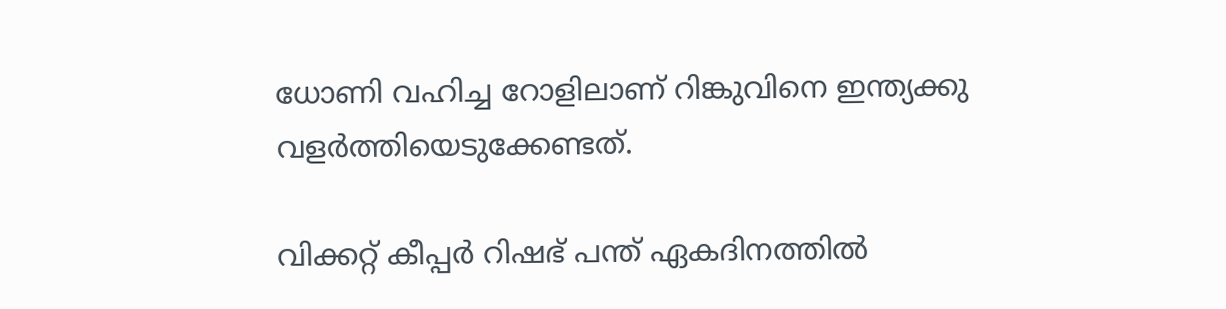ധോണി വഹിച്ച റോളിലാണ് റിങ്കുവിനെ ഇന്ത്യക്കു വളര്‍ത്തിയെടുക്കേണ്ടത്.

വിക്കറ്റ് കീപ്പര്‍ റിഷഭ് പന്ത് ഏകദിനത്തില്‍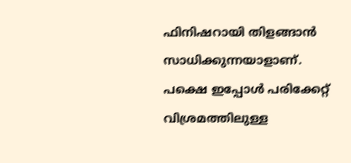ഫിനിഷറായി തിളങ്ങാന്‍ സാധിക്കുന്നയാളാണ്. പക്ഷെ ഇപ്പോള്‍ പരിക്കേറ്റ് വിശ്രമത്തിലുള്ള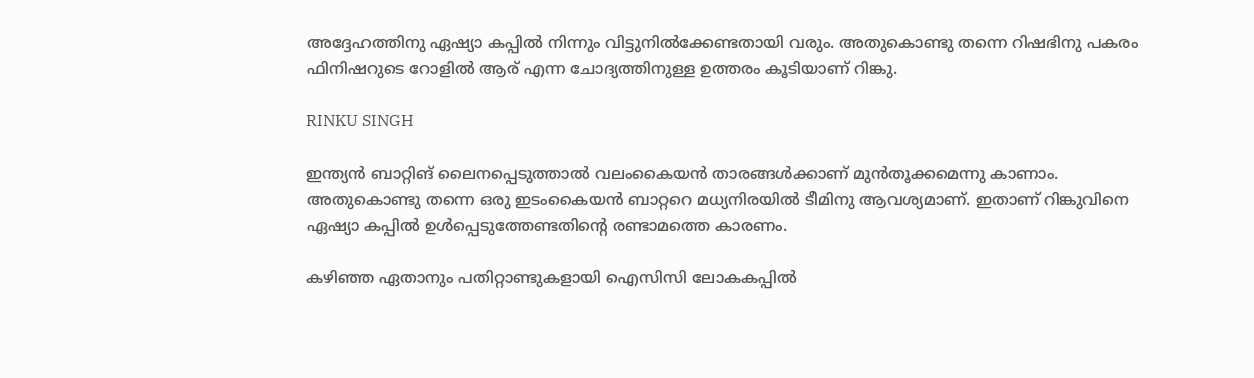അദ്ദേഹത്തിനു ഏഷ്യാ കപ്പില്‍ നിന്നും വിട്ടുനില്‍ക്കേണ്ടതായി വരും. അതുകൊണ്ടു തന്നെ റിഷഭിനു പകരം ഫിനിഷറുടെ റോളില്‍ ആര് എന്ന ചോദ്യത്തിനുള്ള ഉത്തരം കൂടിയാണ് റിങ്കു.

RINKU SINGH

ഇന്ത്യന്‍ ബാറ്റിങ് ലൈനപ്പെടുത്താല്‍ വലംകൈയന്‍ താരങ്ങള്‍ക്കാണ് മുന്‍തൂക്കമെന്നു കാണാം. അതുകൊണ്ടു തന്നെ ഒരു ഇടംകൈയന്‍ ബാറ്ററെ മധ്യനിരയില്‍ ടീമിനു ആവശ്യമാണ്. ഇതാണ് റിങ്കുവിനെ ഏഷ്യാ കപ്പില്‍ ഉള്‍പ്പെടുത്തേണ്ടതിന്റെ രണ്ടാമത്തെ കാരണം.

കഴിഞ്ഞ ഏതാനും പതിറ്റാണ്ടുകളായി ഐസിസി ലോകകപ്പില്‍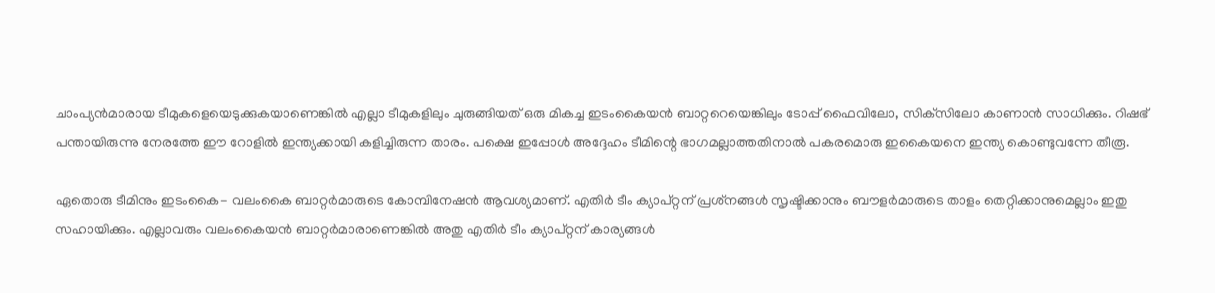ചാംപ്യന്‍മാരായ ടീമുകളെയെടുക്കുകയാണെങ്കില്‍ എല്ലാ ടീമുകളിലും ചുരുങ്ങിയത് ഒരു മികച്ച ഇടംകൈയന്‍ ബാറ്ററെയെങ്കിലും ടോപ്പ് ഫൈവിലോ, സിക്‌സിലോ കാണാന്‍ സാധിക്കും. റിഷഭ് പന്തായിരുന്നു നേരത്തേ ഈ റോളില്‍ ഇന്ത്യക്കായി കളിച്ചിരുന്ന താരം. പക്ഷെ ഇപ്പോള്‍ അദ്ദേഹം ടീമിന്റെ ഭാഗമല്ലാത്തതിനാല്‍ പകരമൊരു ഇകൈയനെ ഇന്ത്യ കൊണ്ടുവന്നേ തീരൂ.

ഏതൊരു ടീമിനും ഇടംകൈ- വലംകൈ ബാറ്റര്‍മാരുടെ കോമ്പിനേഷന്‍ ആവശ്യമാണ്. എതിര്‍ ടീം ക്യാപ്റ്റന് പ്രശ്‌നങ്ങള്‍ സൃഷ്ടിക്കാനും ബൗളര്‍മാരുടെ താളം തെറ്റിക്കാനുമെല്ലാം ഇതു സഹായിക്കും. എല്ലാവരും വലംകൈയന്‍ ബാറ്റര്‍മാരാണെങ്കില്‍ അതു എതിര്‍ ടീം ക്യാപ്റ്റന് കാര്യങ്ങള്‍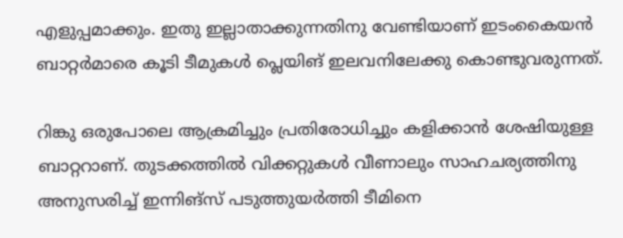എളുപ്പമാക്കും. ഇതു ഇല്ലാതാക്കുന്നതിനു വേണ്ടിയാണ് ഇടംകൈയന്‍ ബാറ്റര്‍മാരെ കൂടി ടീമുകള്‍ പ്ലെയിങ് ഇലവനിലേക്കു കൊണ്ടുവരുന്നത്.

റിങ്കു ഒരുപോലെ ആക്രമിച്ചും പ്രതിരോധിച്ചും കളിക്കാന്‍ ശേഷിയുള്ള ബാറ്ററാണ്. തുടക്കത്തില്‍ വിക്കറ്റുകള്‍ വീണാലും സാഹചര്യത്തിനു അനുസരിച്ച് ഇന്നിങ്‌സ് പടുത്തുയര്‍ത്തി ടീമിനെ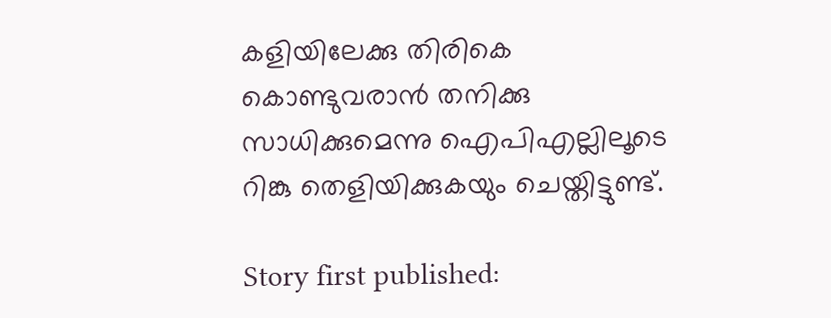കളിയിലേക്കു തിരികെ കൊണ്ടുവരാന്‍ തനിക്കു സാധിക്കുമെന്നു ഐപിഎല്ലിലൂടെ റിങ്കു തെളിയിക്കുകയും ചെയ്തിട്ടുണ്ട്.

Story first published: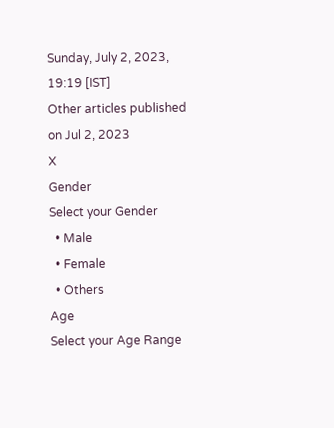Sunday, July 2, 2023, 19:19 [IST]
Other articles published on Jul 2, 2023
X
Gender
Select your Gender
  • Male
  • Female
  • Others
Age
Select your Age Range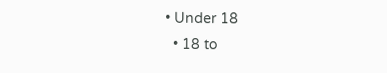• Under 18
  • 18 to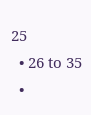25
  • 26 to 35
  •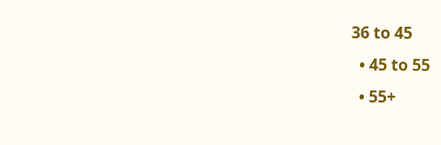36 to 45
  • 45 to 55
  • 55+